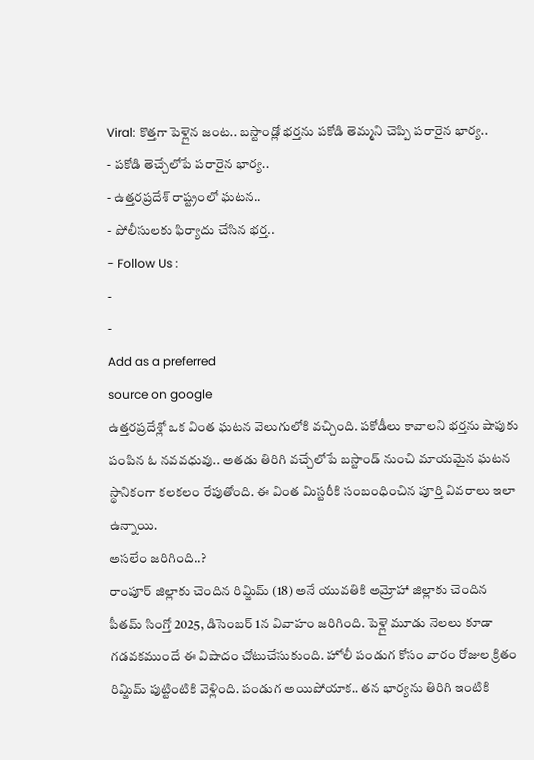Viral: కొత్తగా పెళ్లైన జంట.. బస్టాండ్లో భర్తను పకోడి తెమ్మని చెప్పి పరారైన భార్య..
- పకోడి తెచ్చేలోపే పరారైన భార్య..
- ఉత్తరప్రదేశ్ రాష్ట్రంలో ఘటన..
- పోలీసులకు ఫిర్యాదు చేసిన భర్త..
- Follow Us :
-
-
Add as a preferred
source on google
ఉత్తరప్రదేశ్లో ఒక వింత ఘటన వెలుగులోకి వచ్చింది. పకోడీలు కావాలని భర్తను షాపుకు పంపిన ఓ నవవధువు.. అతడు తిరిగి వచ్చేలోపే బస్టాండ్ నుంచి మాయమైన ఘటన స్థానికంగా కలకలం రేపుతోంది. ఈ వింత మిస్టరీకి సంబంధించిన పూర్తి వివరాలు ఇలా ఉన్నాయి.
అసలేం జరిగింది..?
రాంపూర్ జిల్లాకు చెందిన రిమ్జిమ్ (18) అనే యువతికి అమ్రోహా జిల్లాకు చెందిన పీతమ్ సింగ్తో 2025, డిసెంబర్ 1న వివాహం జరిగింది. పెళ్లై మూడు నెలలు కూడా గడవకముందే ఈ విషాదం చోటుచేసుకుంది. హోలీ పండుగ కోసం వారం రోజుల క్రితం రిమ్జిమ్ పుట్టింటికి వెళ్లింది. పండుగ అయిపోయాక.. తన భార్యను తిరిగి ఇంటికి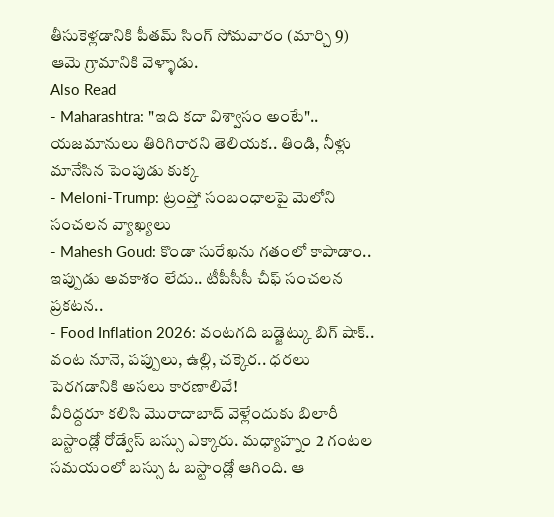తీసుకెళ్లడానికి పీతమ్ సింగ్ సోమవారం (మార్చి 9) ఆమె గ్రామానికి వెళ్ళాడు.
Also Read
- Maharashtra: "ఇది కదా విశ్వాసం అంటే".. యజమానులు తిరిగిరారని తెలియక.. తిండి, నీళ్లు మానేసిన పెంపుడు కుక్క
- Meloni-Trump: ట్రంప్తో సంబంధాలపై మెలోని సంచలన వ్యాఖ్యలు
- Mahesh Goud: కొండా సురేఖను గతంలో కాపాడాం.. ఇప్పుడు అవకాశం లేదు.. టీపీసీసీ చీఫ్ సంచలన ప్రకటన..
- Food Inflation 2026: వంటగది బడ్జెట్కు బిగ్ షాక్.. వంట నూనె, పప్పులు, ఉల్లి, చక్కెర.. ధరలు పెరగడానికి అసలు కారణాలివే!
వీరిద్దరూ కలిసి మొరాదాబాద్ వెళ్లేందుకు బిలారీ బస్టాండ్లో రోడ్వేస్ బస్సు ఎక్కారు. మధ్యాహ్నం 2 గంటల సమయంలో బస్సు ఓ బస్టాండ్లో ఆగింది. ఆ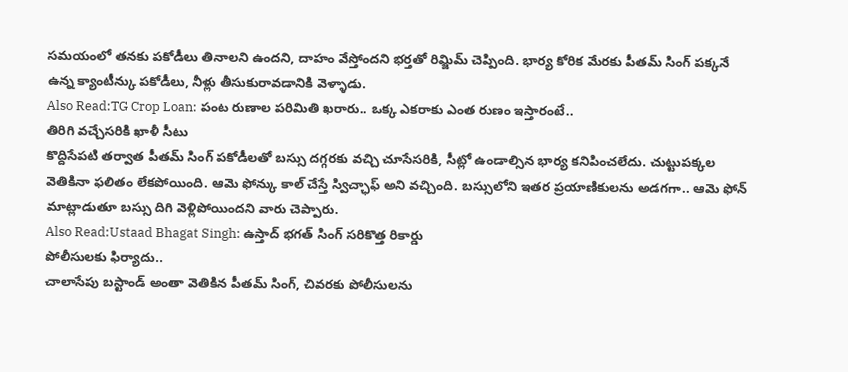సమయంలో తనకు పకోడీలు తినాలని ఉందని, దాహం వేస్తోందని భర్తతో రిమ్జిమ్ చెప్పింది. భార్య కోరిక మేరకు పీతమ్ సింగ్ పక్కనే ఉన్న క్యాంటీన్కు పకోడీలు, నీళ్లు తీసుకురావడానికి వెళ్ళాడు.
Also Read:TG Crop Loan: పంట రుణాల పరిమితి ఖరారు.. ఒక్క ఎకరాకు ఎంత రుణం ఇస్తారంటే..
తిరిగి వచ్చేసరికి ఖాళీ సీటు
కొద్దిసేపటి తర్వాత పీతమ్ సింగ్ పకోడీలతో బస్సు దగ్గరకు వచ్చి చూసేసరికి, సీట్లో ఉండాల్సిన భార్య కనిపించలేదు. చుట్టుపక్కల వెతికినా ఫలితం లేకపోయింది. ఆమె ఫోన్కు కాల్ చేస్తే స్విచ్ఛాఫ్ అని వచ్చింది. బస్సులోని ఇతర ప్రయాణికులను అడగగా.. ఆమె ఫోన్ మాట్లాడుతూ బస్సు దిగి వెళ్లిపోయిందని వారు చెప్పారు.
Also Read:Ustaad Bhagat Singh: ఉస్తాద్ భగత్ సింగ్ సరికొత్త రికార్డు
పోలీసులకు ఫిర్యాదు..
చాలాసేపు బస్టాండ్ అంతా వెతికిన పీతమ్ సింగ్, చివరకు పోలీసులను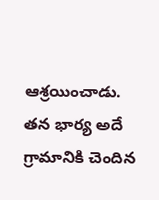ఆశ్రయించాడు. తన భార్య అదే గ్రామానికి చెందిన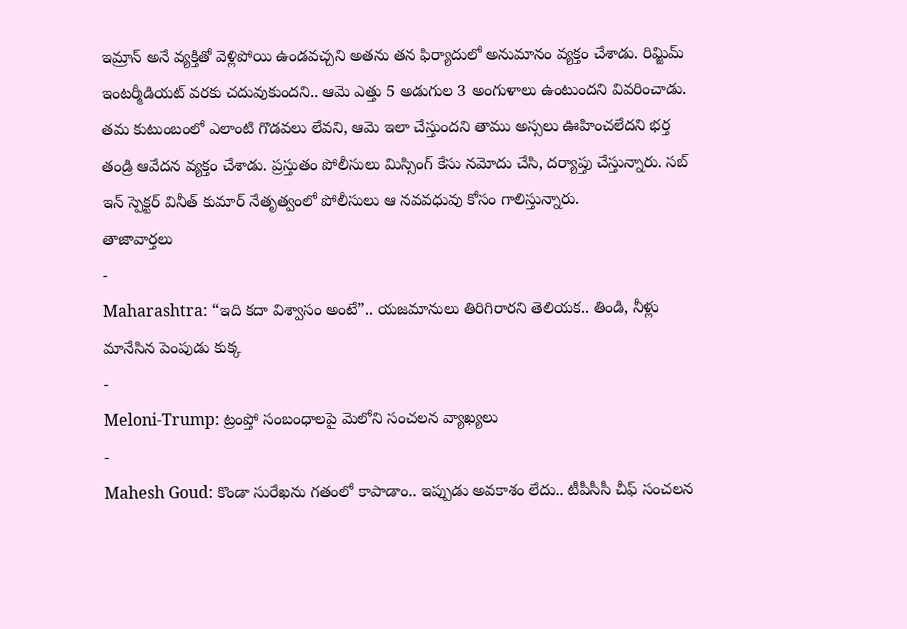ఇమ్రాన్ అనే వ్యక్తితో వెళ్లిపోయి ఉండవచ్చని అతను తన ఫిర్యాదులో అనుమానం వ్యక్తం చేశాడు. రిమ్జిమ్ ఇంటర్మీడియట్ వరకు చదువుకుందని.. ఆమె ఎత్తు 5 అడుగుల 3 అంగుళాలు ఉంటుందని వివరించాడు.
తమ కుటుంబంలో ఎలాంటి గొడవలు లేవని, ఆమె ఇలా చేస్తుందని తాము అస్సలు ఊహించలేదని భర్త తండ్రి ఆవేదన వ్యక్తం చేశాడు. ప్రస్తుతం పోలీసులు మిస్సింగ్ కేసు నమోదు చేసి, దర్యాప్తు చేస్తున్నారు. సబ్ ఇన్ స్పెక్టర్ వినీత్ కుమార్ నేతృత్వంలో పోలీసులు ఆ నవవధువు కోసం గాలిస్తున్నారు.
తాజావార్తలు
-
Maharashtra: “ఇది కదా విశ్వాసం అంటే”.. యజమానులు తిరిగిరారని తెలియక.. తిండి, నీళ్లు మానేసిన పెంపుడు కుక్క
-
Meloni-Trump: ట్రంప్తో సంబంధాలపై మెలోని సంచలన వ్యాఖ్యలు
-
Mahesh Goud: కొండా సురేఖను గతంలో కాపాడాం.. ఇప్పుడు అవకాశం లేదు.. టీపీసీసీ చీఫ్ సంచలన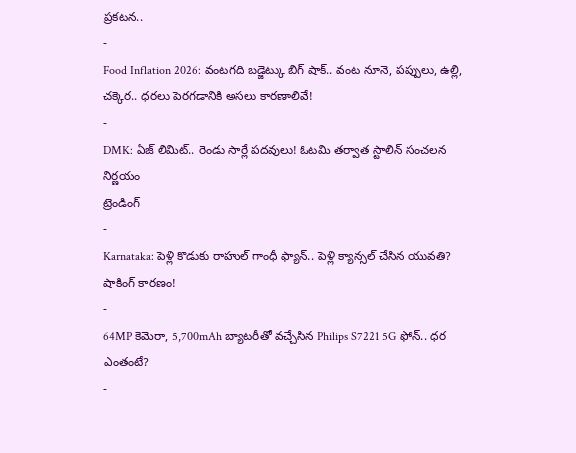ప్రకటన..
-
Food Inflation 2026: వంటగది బడ్జెట్కు బిగ్ షాక్.. వంట నూనె, పప్పులు, ఉల్లి, చక్కెర.. ధరలు పెరగడానికి అసలు కారణాలివే!
-
DMK: ఏజ్ లిమిట్.. రెండు సార్లే పదవులు! ఓటమి తర్వాత స్టాలిన్ సంచలన నిర్ణయం
ట్రెండింగ్
-
Karnataka: పెళ్లి కొడుకు రాహుల్ గాంధీ ఫ్యాన్.. పెళ్లి క్యాన్సల్ చేసిన యువతి? షాకింగ్ కారణం!
-
64MP కెమెరా, 5,700mAh బ్యాటరీతో వచ్చేసిన Philips S7221 5G ఫోన్.. ధర ఎంతంటే?
-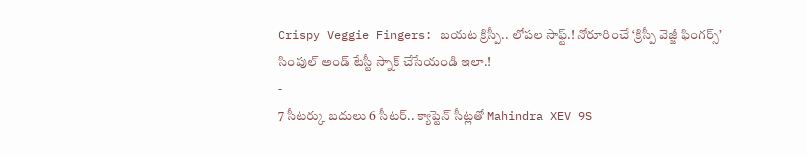Crispy Veggie Fingers: బయట క్రిస్పీ.. లోపల సాఫ్ట్.! నోరూరించే ‘క్రిస్పీ వెజ్జీ ఫింగర్స్’ సింపుల్ అండ్ టేస్టీ స్నాక్ చేసేయండి ఇలా.!
-
7 సీటర్కు బదులు 6 సీటర్.. క్యాప్టెన్ సీట్లతో Mahindra XEV 9S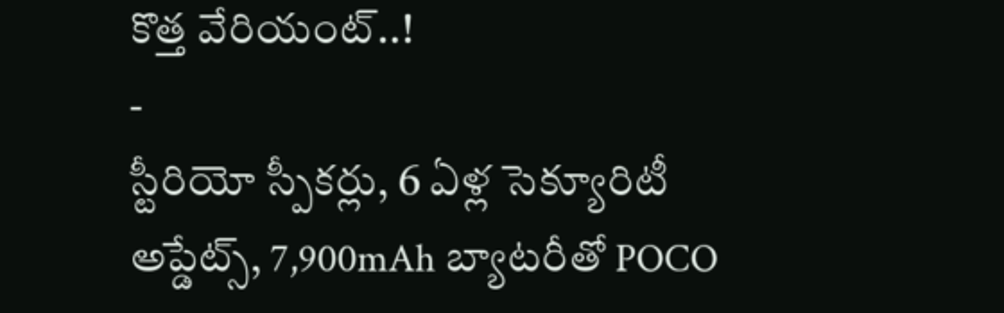కొత్త వేరియంట్..!
-
స్టీరియో స్పీకర్లు, 6 ఏళ్ల సెక్యూరిటీ అప్డేట్స్, 7,900mAh బ్యాటరీతో POCO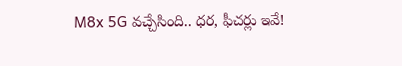M8x 5G వచ్చేసింది.. ధర, ఫీచర్లు ఇవే!